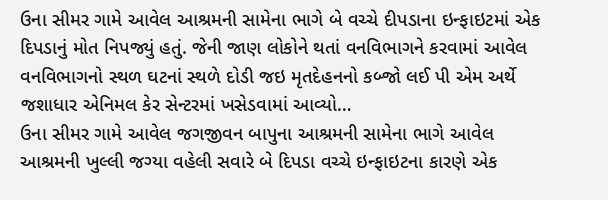ઉના સીમર ગામે આવેલ આશ્રમની સામેના ભાગે બે વચ્ચે દીપડાના ઇન્ફાઇટમાં એક દિપડાનું મોત નિપજ્યું હતું. જેની જાણ લોકોને થતાં વનવિભાગને કરવામાં આવેલ વનવિભાગનો સ્થળ ઘટનાં સ્થળે દોડી જઇ મૃતદેહનનો કબ્જો લઈ પી એમ અર્થે જશાધાર એનિમલ કેર સેન્ટરમાં ખસેડવામાં આવ્યો…
ઉના સીમર ગામે આવેલ જગજીવન બાપુના આશ્રમની સામેના ભાગે આવેલ આશ્રમની ખુલ્લી જગ્યા વહેલી સવારે બે દિપડા વચ્ચે ઇન્ફાઇટના કારણે એક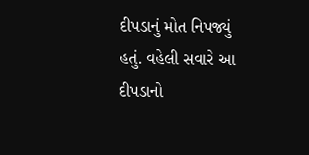દીપડાનું મોત નિપજ્યું હતું. વહેલી સવારે આ દીપડાનો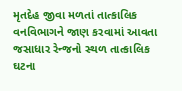મૃતદેહ જીવા મળતાં તાત્કાલિક વનવિભાગને જાણ કરવામાં આવતા જસાધાર રેન્જનો સ્થળ તાત્કાલિક ઘટના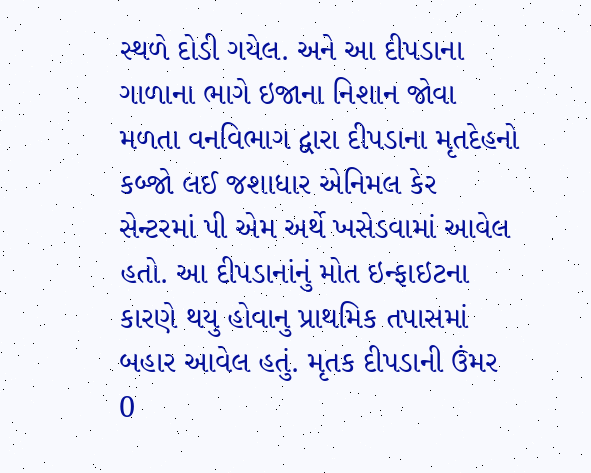સ્થળે દોડી ગયેલ. અને આ દીપડાના ગાળાના ભાગે ઇજાના નિશાન જોવા મળતા વનવિભાગ દ્વારા દીપડાના મૃતદેહનો કબ્જો લઈ જશાધાર એનિમલ કેર સેન્ટરમાં પી એમ અર્થે ખસેડવામાં આવેલ હતો. આ દીપડાનાંનું મોત ઇન્ફાઇટના કારણે થયુ હોવાનુ પ્રાથમિક તપાસમાં બહાર આવેલ હતું. મૃતક દીપડાની ઉંમર 0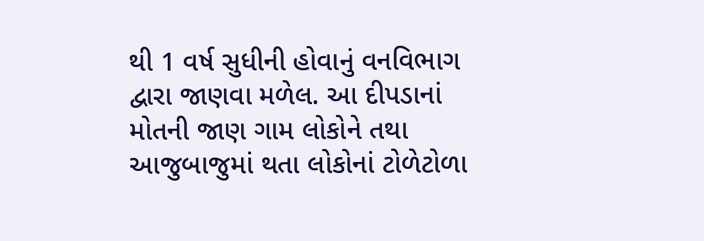થી 1 વર્ષ સુધીની હોવાનું વનવિભાગ દ્વારા જાણવા મળેલ. આ દીપડાનાં મોતની જાણ ગામ લોકોને તથા આજુબાજુમાં થતા લોકોનાં ટોળેટોળા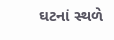ઘટનાં સ્થળે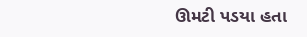ઊમટી પડયા હતા